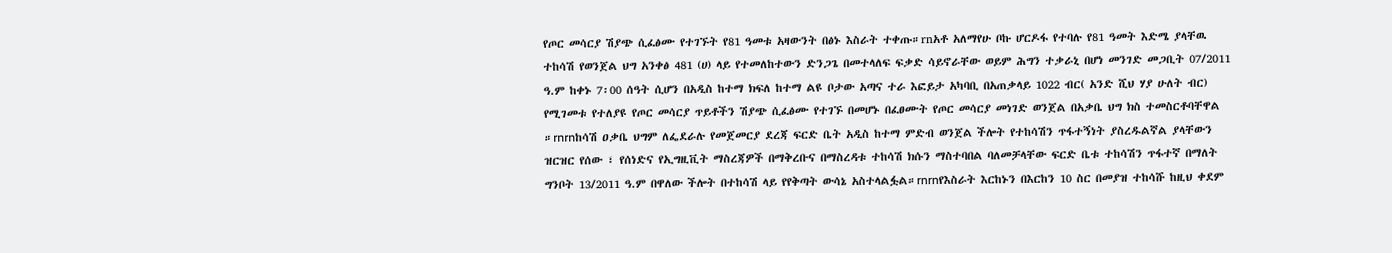የጦር መሳርያ ሽያጭ ሲፈፅሙ የተገኙት የ81 ዓመቱ አዛውንት በፅኑ እስራት ተቀጡ።rnአቶ አለማየሁ ቦኩ ሆርዶፋ የተባሉ የ81 ዓመት እድሜ ያላቸዉ ተከሳሽ የወንጀል ህግ አንቀፅ 481 (ሀ) ላይ የተመለከተውን ድንጋጌ በመተላለፍ ፍቃድ ሳይኖራቸው ወይም ሕግን ተቃራኒ በሆነ መንገድ መጋቢት 07/2011 ዓ.ም ከቀኑ 7፡00 ሰዓት ሲሆን በአዲስ ከተማ ክፍለ ከተማ ልዩ ቦታው አጣና ተራ እፎይታ አካባቢ በአጠቃላይ 1022 ብር( አንድ ሺህ ሃያ ሁለት ብር) የሚገመቱ የተለያዩ የጦር መሳርያ ጥይቶችን ሽያጭ ሲፈፅሙ የተገኙ በመሆኑ በፈፀሙት የጦር መሳርያ መነገድ ወንጀል በአቃቤ ህግ ክስ ተመስርቶባቸዋል ።rnrnከሳሽ ዐቃቤ ህግም ለፌደራሉ የመጀመርያ ደረጃ ፍርድ ቤት አዲስ ከተማ ምድብ ወንጀል ችሎት የተከሳሽን ጥፋተኝነት ያስረዱልኛል ያላቸውን ዝርዝር የሰው ፣ የሰነድና የኢግዚቪት ማስረጃዎች በማቅረቡና በማስረዳቱ ተከሳሽ ክሱን ማስተባበል ባለመቻላቸው ፍርድ ቤቱ ተከሳሽን ጥፋተኛ በማለት ግንቦት 13/2011 ዓ.ም በዋለው ችሎት በተከሳሽ ላይ የየቅጣት ውሳኔ አስተላልፏል።rnrnየእስራት እርከኑን በእርከን 10 ስር በመያዝ ተከሳሹ ከዚህ ቀደም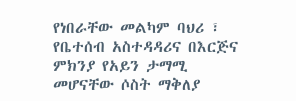የነበራቸው መልካም ባህሪ ፣ የቤተሰብ አስተዳዳሪና በእርጅና ምክንያ የአይን ታማሚ መሆናቸው ሶስት ማቅለያ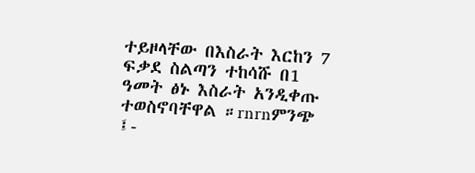ተይዞላቸው በእስራት እርከን 7 ፍቃደ ስልጣን ተከሳሹ በ1 ዓመት ፅኑ እስራት አንዲቀጡ ተወስኖባቸዋል ።rnrnምንጭ ፤-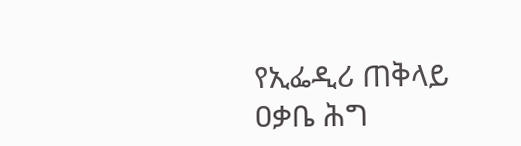የኢፌዲሪ ጠቅላይ ዐቃቤ ሕግ